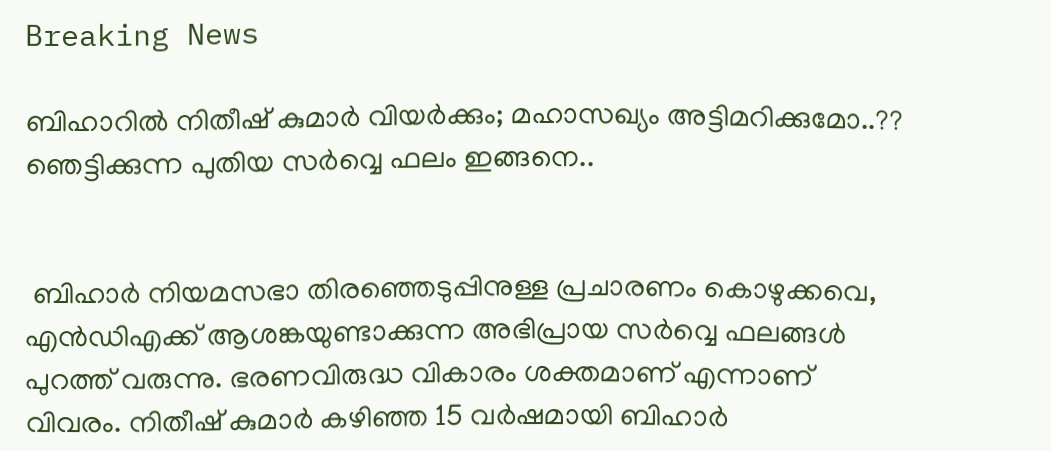Breaking News

ബിഹാറില്‍ നിതീഷ് കുമാര്‍ വിയര്‍ക്കും; മഹാസഖ്യം അട്ടിമറിക്കുമോ..?? ഞെട്ടിക്കുന്ന പുതിയ സര്‍വ്വെ ഫലം ഇങ്ങനെ..


 ബിഹാര്‍ നിയമസഭാ തിരഞ്ഞെടുപ്പിനുള്ള പ്രചാരണം കൊഴുക്കവെ, എന്‍ഡിഎക്ക് ആശങ്കയുണ്ടാക്കുന്ന അഭിപ്രായ സര്‍വ്വെ ഫലങ്ങള്‍ പുറത്ത് വരുന്നു. ഭരണവിരുദ്ധ വികാരം ശക്തമാണ് എന്നാണ് വിവരം. നിതീഷ് കുമാര്‍ കഴിഞ്ഞ 15 വര്‍ഷമായി ബിഹാര്‍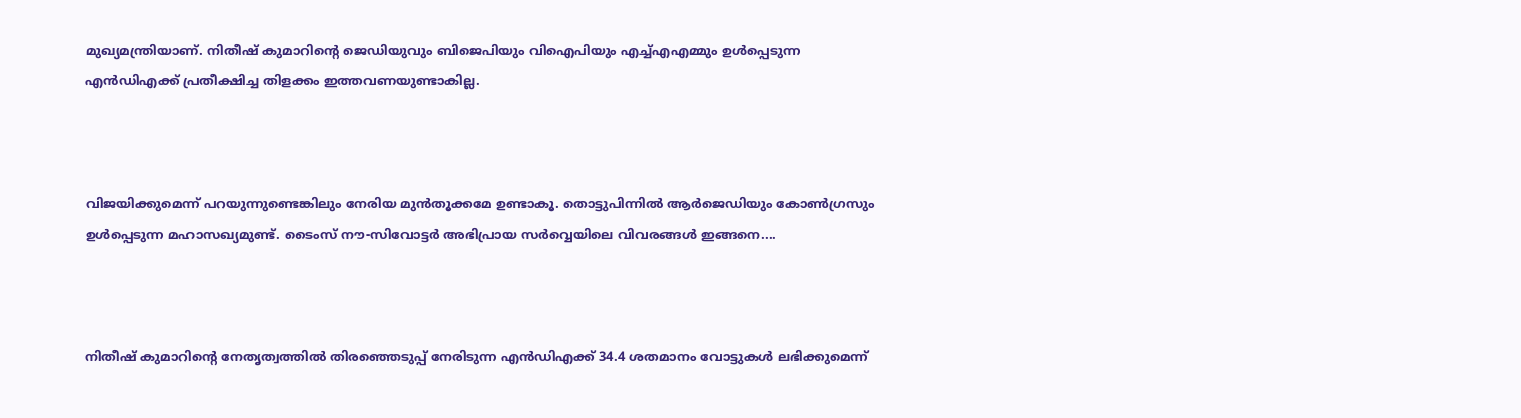മുഖ്യമന്ത്രിയാണ്. നിതീഷ് കുമാറിന്റെ ജെഡിയുവും ബിജെപിയും വിഐപിയും എച്ച്എഎമ്മും ഉള്‍പ്പെടുന്ന എന്‍ഡിഎക്ക് പ്രതീക്ഷിച്ച തിളക്കം ഇത്തവണയുണ്ടാകില്ല.



വിജയിക്കുമെന്ന് പറയുന്നുണ്ടെങ്കിലും നേരിയ മുന്‍തൂക്കമേ ഉണ്ടാകൂ. തൊട്ടുപിന്നില്‍ ആര്‍ജെഡിയും കോണ്‍ഗ്രസും ഉള്‍പ്പെടുന്ന മഹാസഖ്യമുണ്ട്. ടൈംസ് നൗ-സിവോട്ടര്‍ അഭിപ്രായ സര്‍വ്വെയിലെ വിവരങ്ങള്‍ ഇങ്ങനെ....



നിതീഷ് കുമാറിന്റെ നേതൃത്വത്തില്‍ തിരഞ്ഞെടുപ്പ് നേരിടുന്ന എന്‍ഡിഎക്ക് 34.4 ശതമാനം വോട്ടുകള്‍ ലഭിക്കുമെന്ന്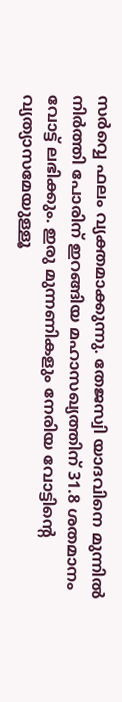സര്‍വ്വെ ഫലം വ്യക്തമാക്കുന്നു. തേജസ്വി യാദവിനെ മുന്നില്‍ നിര്‍ത്തി പോരിന് ഇറങ്ങിയ മഹാസഖ്യത്തിന് 31.8 ശതമാനം വോട്ട് ലഭിക്കും. ഇരു മുന്നണികളും നേരിയ വോട്ടിന്റെ വ്യത്യാസമേയുള്ളൂ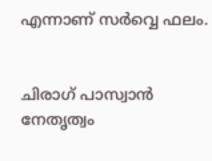എന്നാണ് സര്‍വ്വെ ഫലം.


ചിരാഗ് പാസ്വാന്‍ നേതൃത്വം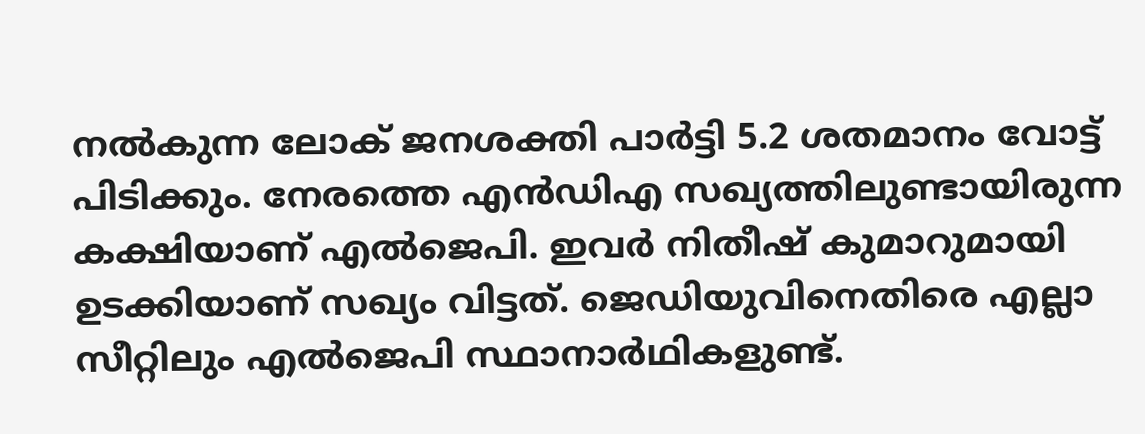നല്‍കുന്ന ലോക് ജനശക്തി പാര്‍ട്ടി 5.2 ശതമാനം വോട്ട് പിടിക്കും. നേരത്തെ എന്‍ഡിഎ സഖ്യത്തിലുണ്ടായിരുന്ന കക്ഷിയാണ് എല്‍ജെപി. ഇവര്‍ നിതീഷ് കുമാറുമായി ഉടക്കിയാണ് സഖ്യം വിട്ടത്. ജെഡിയുവിനെതിരെ എല്ലാ സീറ്റിലും എല്‍ജെപി സ്ഥാനാര്‍ഥികളുണ്ട്.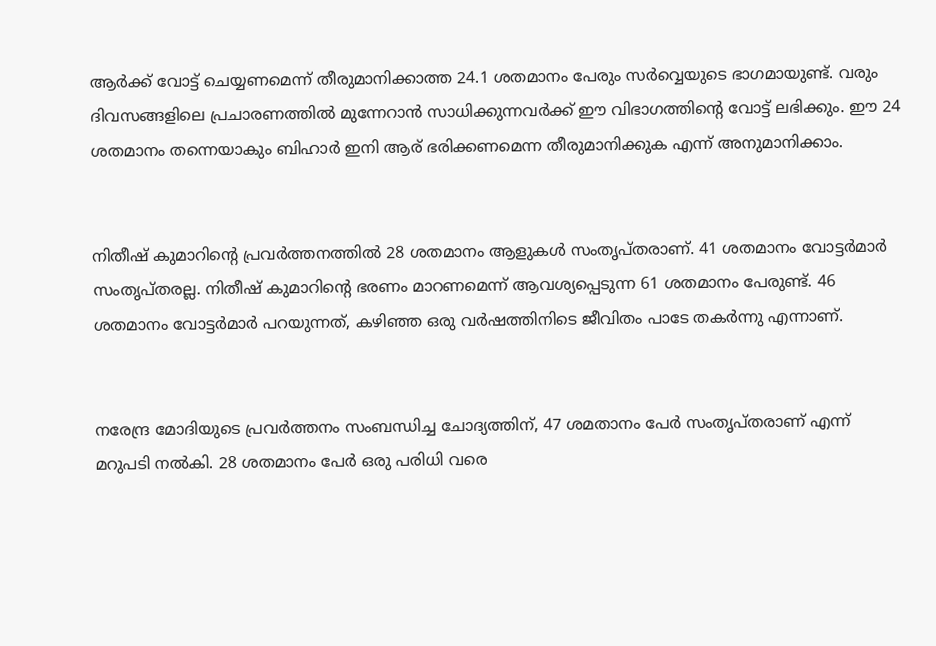ആര്‍ക്ക് വോട്ട് ചെയ്യണമെന്ന് തീരുമാനിക്കാത്ത 24.1 ശതമാനം പേരും സര്‍വ്വെയുടെ ഭാഗമായുണ്ട്. വരും ദിവസങ്ങളിലെ പ്രചാരണത്തില്‍ മുന്നേറാന്‍ സാധിക്കുന്നവര്‍ക്ക് ഈ വിഭാഗത്തിന്റെ വോട്ട് ലഭിക്കും. ഈ 24 ശതമാനം തന്നെയാകും ബിഹാര്‍ ഇനി ആര് ഭരിക്കണമെന്ന തീരുമാനിക്കുക എന്ന് അനുമാനിക്കാം.


നിതീഷ് കുമാറിന്റെ പ്രവര്‍ത്തനത്തില്‍ 28 ശതമാനം ആളുകള്‍ സംതൃപ്തരാണ്. 41 ശതമാനം വോട്ടര്‍മാര്‍ സംതൃപ്തരല്ല. നിതീഷ് കുമാറിന്റെ ഭരണം മാറണമെന്ന് ആവശ്യപ്പെടുന്ന 61 ശതമാനം പേരുണ്ട്. 46 ശതമാനം വോട്ടര്‍മാര്‍ പറയുന്നത്, കഴിഞ്ഞ ഒരു വര്‍ഷത്തിനിടെ ജീവിതം പാടേ തകര്‍ന്നു എന്നാണ്.


നരേന്ദ്ര മോദിയുടെ പ്രവര്‍ത്തനം സംബന്ധിച്ച ചോദ്യത്തിന്, 47 ശമതാനം പേര്‍ സംതൃപ്തരാണ് എന്ന് മറുപടി നല്‍കി. 28 ശതമാനം പേര്‍ ഒരു പരിധി വരെ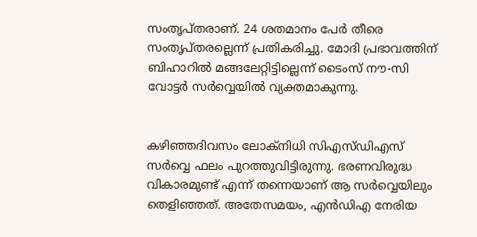സംതൃപ്തരാണ്. 24 ശതമാനം പേര്‍ തീരെ സംതൃപ്തരല്ലെന്ന് പ്രതികരിച്ചു. മോദി പ്രഭാവത്തിന് ബിഹാറില്‍ മങ്ങലേറ്റിട്ടില്ലെന്ന് ടൈംസ് നൗ-സി വോട്ടര്‍ സര്‍വ്വെയില്‍ വ്യക്തമാകുന്നു.


കഴിഞ്ഞദിവസം ലോക്‌നിധി സിഎസ്ഡിഎസ് സര്‍വ്വെ ഫലം പുറത്തുവിട്ടിരുന്നു. ഭരണവിരുദ്ധ വികാരമുണ്ട് എന്ന് തന്നെയാണ് ആ സര്‍വ്വെയിലും തെളിഞ്ഞത്. അതേസമയം, എന്‍ഡിഎ നേരിയ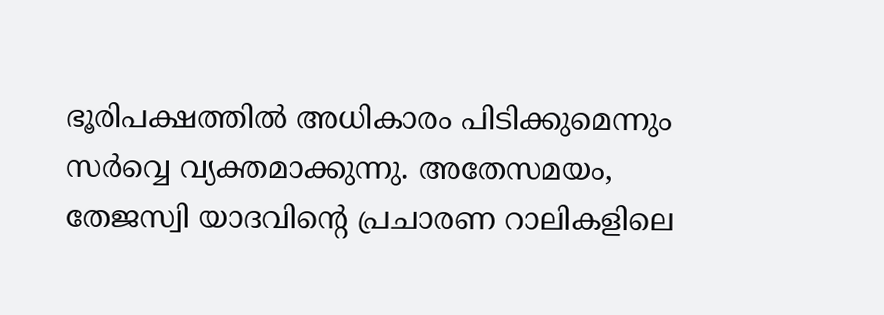ഭൂരിപക്ഷത്തില്‍ അധികാരം പിടിക്കുമെന്നും സര്‍വ്വെ വ്യക്തമാക്കുന്നു. അതേസമയം, തേജസ്വി യാദവിന്റെ പ്രചാരണ റാലികളിലെ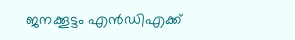ജനക്കൂട്ടം എന്‍ഡിഎക്ക്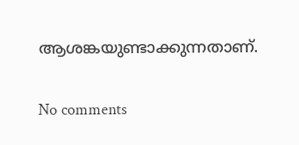ആശങ്കയുണ്ടാക്കുന്നതാണ്.

No comments